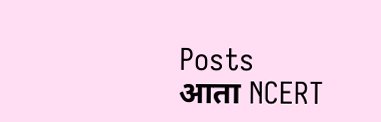Posts
आता NCERT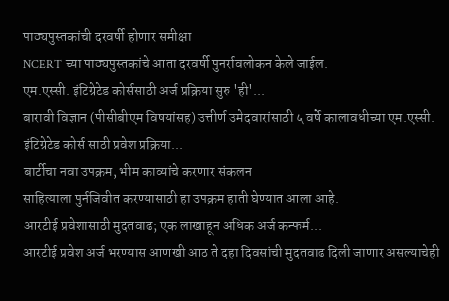पाठ्यपुस्तकांची दरवर्षी होणार समीक्षा
NCERT च्या पाठ्यपुस्तकांचे आता दरवर्षी पुनर्रावलोकन केले जाईल.
एम.एस्सी. इंटिग्रेटेड कोर्ससाठी अर्ज प्रक्रिया सुरु 'ही'...
बारावी विज्ञान (पीसीबीएम विषयांसह) उत्तीर्ण उमेदवारांसाठी ५ वर्षे कालावधीच्या एम.एस्सी. इंटिग्रेटेड कोर्स साठी प्रवेश प्रक्रिया...
बार्टीचा नवा उपक्रम, भीम काव्यांचे करणार संकलन
साहित्याला पुर्नजिवीत करण्यासाठी हा उपक्रम हाती घेण्यात आला आहे.
आरटीई प्रवेशासाठी मुदतवाढ; एक लाखाहून अधिक अर्ज कन्फर्म...
आरटीई प्रवेश अर्ज भरण्यास आणखी आठ ते दहा दिवसांची मुदतवाढ दिली जाणार असल्याचेही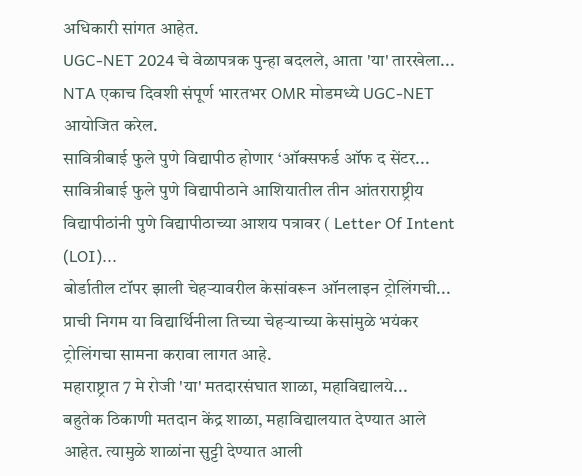अधिकारी सांगत आहेत.
UGC-NET 2024 चे वेळापत्रक पुन्हा बदलले, आता 'या' तारखेला...
NTA एकाच दिवशी संपूर्ण भारतभर OMR मोडमध्ये UGC-NET आयोजित करेल.
सावित्रीबाई फुले पुणे विद्यापीठ होणार ‘ऑक्सफर्ड ऑफ द सेंटर...
सावित्रीबाई फुले पुणे विद्यापीठाने आशियातील तीन आंतराराष्ट्रीय विद्यापीठांनी पुणे विद्यापीठाच्या आशय पत्रावर ( Letter Of Intent (LOI)...
बोर्डातील टॉपर झाली चेहऱ्यावरील केसांवरून ऑनलाइन ट्रोलिंगची...
प्राची निगम या विद्यार्थिनीला तिच्या चेहऱ्याच्या केसांमुळे भयंकर ट्रोलिंगचा सामना करावा लागत आहे.
महाराष्ट्रात 7 मे रोजी 'या' मतदारसंघात शाळा, महाविद्यालये...
बहुतेक ठिकाणी मतदान केंद्र शाळा, महाविद्यालयात देण्यात आले आहेत. त्यामुळे शाळांना सुट्टी देण्यात आली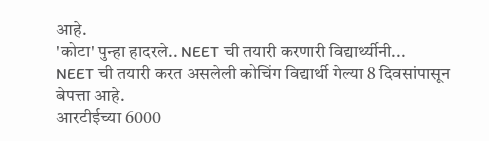आहे.
'कोटा' पुन्हा हादरले.. NEET ची तयारी करणारी विद्यार्थ्यीनी...
NEET ची तयारी करत असलेली कोचिंग विद्यार्थी गेल्या 8 दिवसांपासून बेपत्ता आहे.
आरटीईच्या 6000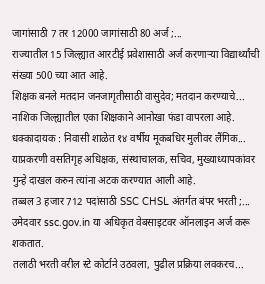जागांसाठी 7 तर 12000 जागांसाठी 80 अर्ज ;...
राज्यातील 15 जिल्ह्यात आरटीई प्रवेशासाठी अर्ज करणाऱ्या विद्यार्थ्यांची संख्या 500 च्या आत आहे.
शिक्षक बनले मतदान जनजागृतीसाठी वासुदेव; मतदान करण्याचे...
नाशिक जिल्ह्यातील एका शिक्षकाने आनोखा फंडा वापरला आहे.
धक्कादायक : निवासी शाळेत १४ वर्षीय मूकबधिर मुलीवर लैंगिक...
याप्रकरणी वसतिगृह अधिक्षक, संस्थाचालक, सचिव, मुख्याध्यापकांवर गुन्हे दाखल करुन त्यांना अटक करण्यात आली आहे.
तब्बल 3 हजार 712 पदांसाठी SSC CHSL अंतर्गत बंपर भरती ;...
उमेदवार ssc.gov.in या अधिकृत वेबसाइटवर ऑनलाइन अर्ज करू शकतात.
तलाठी भरती वरील स्टे कोर्टाने उठवला, पुढील प्रक्रिया लवकरच...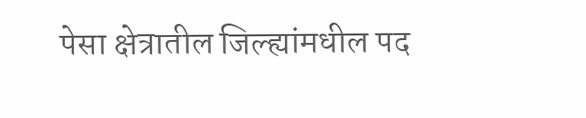पेसा क्षेत्रातील जिल्ह्यांमधील पद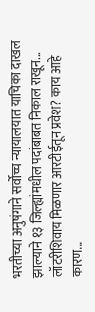भरतीच्या अनुषंगाने सर्वोच्च न्यायालयात याचिका दाखल झाल्याने १३ जिल्ह्यांमधील पदांबाबत निकाल राखून...
लॉटरीशिवाय मिळणार आरटीईतून प्रवेश? काय आहे कारण...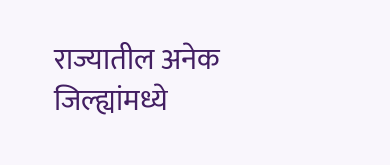राज्यातील अनेक जिल्ह्यांमध्ये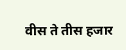वीस ते तीस हजार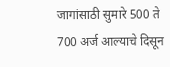जागांसाठी सुमारे 500 ते 700 अर्ज आल्याचे दिसून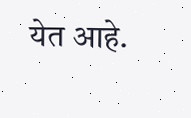येत आहे.